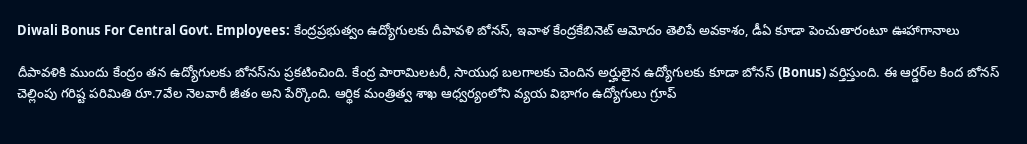Diwali Bonus For Central Govt. Employees: కేంద్రప్రభుత్వం ఉద్యోగులకు దీపావళి బోనస్, ఇవాళ కేంద్రకేబినెట్ ఆమోదం తెలిపే అవకాశం, డీఏ కూడా పెంచుతారంటూ ఊహాగానాలు

దీపావళికి ముందు కేంద్రం తన ఉద్యోగులకు బోనస్‌ను ప్రకటించింది. కేంద్ర పారామిలటరీ, సాయుధ బలగాలకు చెందిన అర్హులైన ఉద్యోగులకు కూడా బోనస్ (Bonus) వర్తిస్తుంది. ఈ ఆర్డర్‌ల కింద బోనస్ చెల్లింపు గరిష్ట పరిమితి రూ.7వేల నెలవారీ జీతం అని పేర్కొంది. ఆర్థిక మంత్రిత్వ శాఖ ఆధ్వర్యంలోని వ్యయ విభాగం ఉద్యోగులు గ్రూప్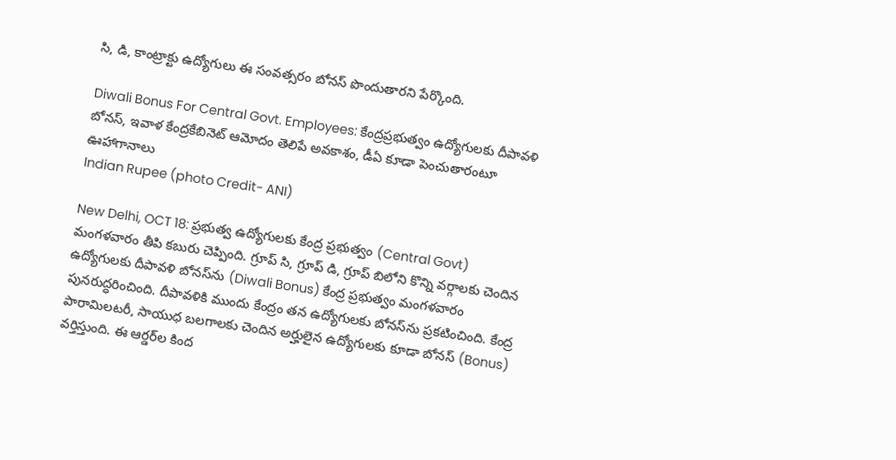సి, డి, కాంట్రాక్టు ఉద్యోగులు ఈ సంవత్సరం బోనస్ పొందుతారని పేర్కొంది.

Diwali Bonus For Central Govt. Employees: కేంద్రప్రభుత్వం ఉద్యోగులకు దీపావళి బోనస్, ఇవాళ కేంద్రకేబినెట్ ఆమోదం తెలిపే అవకాశం, డీఏ కూడా పెంచుతారంటూ ఊహాగానాలు
Indian Rupee (photo Credit- ANI)

New Delhi, OCT 18: ప్రభుత్వ ఉద్యోగులకు కేంద్ర ప్రభుత్వం (Central Govt) మంగళవారం తీపి కబురు చెప్పింది. గ్రూప్‌ సి, గ్రూప్‌ డి, గ్రూప్‌ బిలోని కొన్ని వర్గాలకు చెందిన ఉద్యోగులకు దీపావళి బోనస్‌ను (Diwali Bonus) కేంద్ర ప్రభుత్వం మంగళవారం పునరుద్ధరించింది. దీపావళికి ముందు కేంద్రం తన ఉద్యోగులకు బోనస్‌ను ప్రకటించింది. కేంద్ర పారామిలటరీ, సాయుధ బలగాలకు చెందిన అర్హులైన ఉద్యోగులకు కూడా బోనస్ (Bonus) వర్తిస్తుంది. ఈ ఆర్డర్‌ల కింద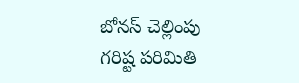బోనస్ చెల్లింపు గరిష్ట పరిమితి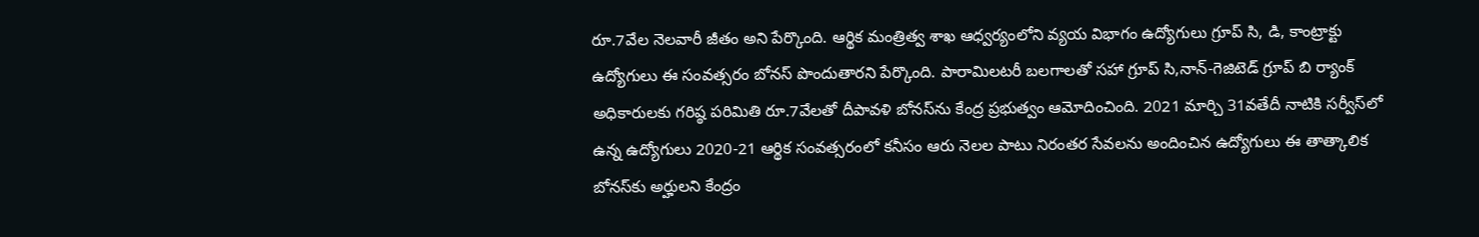రూ.7వేల నెలవారీ జీతం అని పేర్కొంది. ఆర్థిక మంత్రిత్వ శాఖ ఆధ్వర్యంలోని వ్యయ విభాగం ఉద్యోగులు గ్రూప్ సి, డి, కాంట్రాక్టు ఉద్యోగులు ఈ సంవత్సరం బోనస్ పొందుతారని పేర్కొంది. పారామిలటరీ బలగాలతో సహా గ్రూప్ సి,నాన్-గెజిటెడ్ గ్రూప్ బి ర్యాంక్ అధికారులకు గరిష్ఠ పరిమితి రూ.7వేలతో దీపావళి బోనస్‌ను కేంద్ర ప్రభుత్వం ఆమోదించింది. 2021 మార్చి 31వతేదీ నాటికి సర్వీస్‌లో ఉన్న ఉద్యోగులు 2020-21 ఆర్థిక సంవత్సరంలో కనీసం ఆరు నెలల పాటు నిరంతర సేవలను అందించిన ఉద్యోగులు ఈ తాత్కాలిక బోనస్‌కు అర్హులని కేంద్రం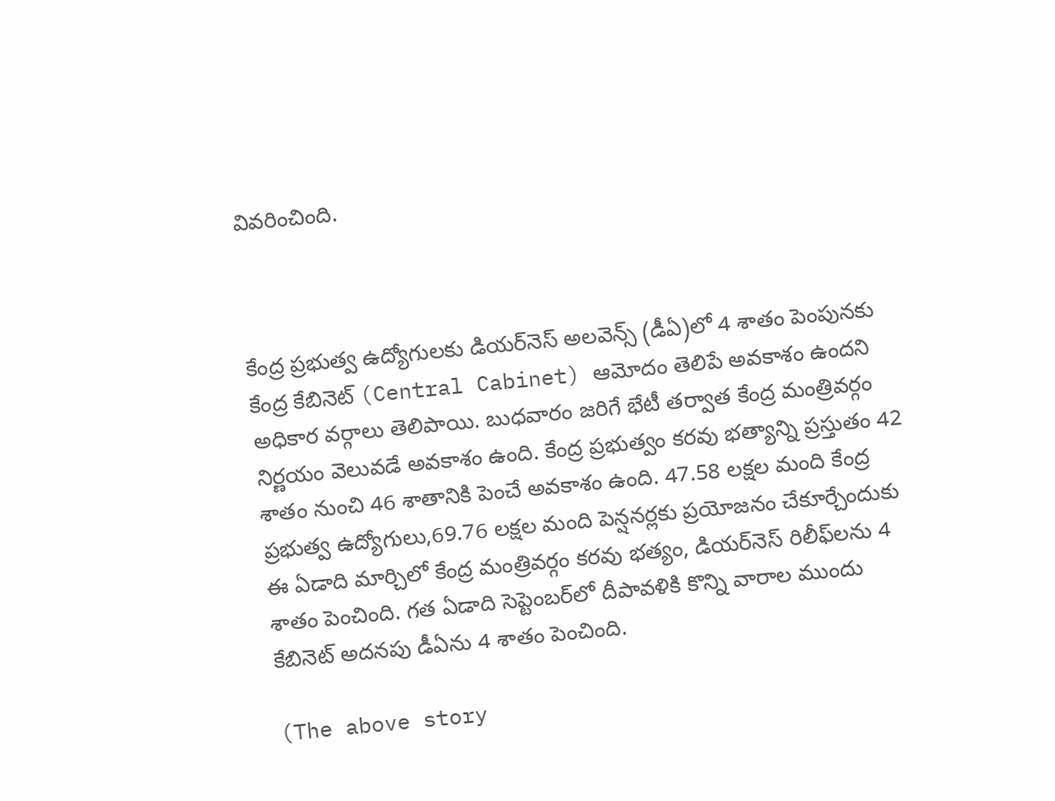వివరించింది.



కేంద్ర ప్రభుత్వ ఉద్యోగులకు డియర్‌నెస్ అలవెన్స్ (డీఏ)లో 4 శాతం పెంపునకు కేంద్ర కేబినెట్ (Central Cabinet) ఆమోదం తెలిపే అవకాశం ఉందని అధికార వర్గాలు తెలిపాయి. బుధవారం జరిగే భేటీ తర్వాత కేంద్ర మంత్రివర్గం నిర్ణయం వెలువడే అవకాశం ఉంది. కేంద్ర ప్రభుత్వం కరవు భత్యాన్ని ప్రస్తుతం 42 శాతం నుంచి 46 శాతానికి పెంచే అవకాశం ఉంది. 47.58 లక్షల మంది కేంద్ర ప్రభుత్వ ఉద్యోగులు,69.76 లక్షల మంది పెన్షనర్లకు ప్రయోజనం చేకూర్చేందుకు ఈ ఏడాది మార్చిలో కేంద్ర మంత్రివర్గం కరవు భత్యం, డియర్‌నెస్ రిలీఫ్‌లను 4 శాతం పెంచింది. గత ఏడాది సెప్టెంబర్‌లో దీపావళికి కొన్ని వారాల ముందు కేబినెట్ అదనపు డీఏను 4 శాతం పెంచింది.

(The above story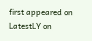first appeared on LatestLY on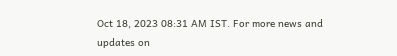Oct 18, 2023 08:31 AM IST. For more news and updates on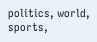politics, world, sports,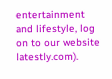entertainment and lifestyle, log on to our website latestly.com).